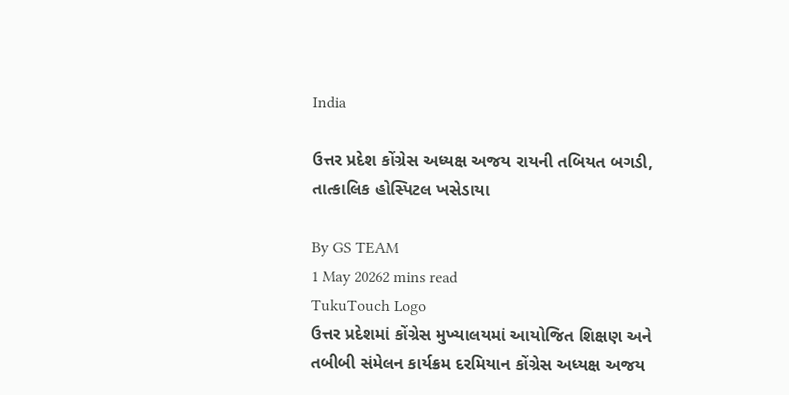India

ઉત્તર પ્રદેશ કોંગ્રેસ અધ્યક્ષ અજય રાયની તબિયત બગડી, તાત્કાલિક હોસ્પિટલ ખસેડાયા

By GS TEAM
1 May 20262 mins read
TukuTouch Logo
ઉત્તર પ્રદેશમાં કોંગ્રેસ મુખ્યાલયમાં આયોજિત શિક્ષણ અને તબીબી સંમેલન કાર્યક્રમ દરમિયાન કોંગ્રેસ અધ્યક્ષ અજય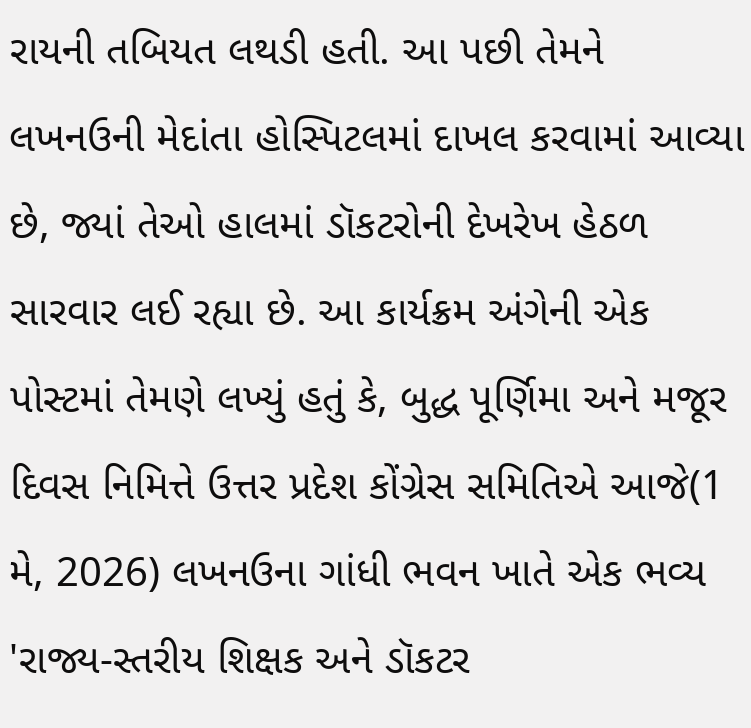રાયની તબિયત લથડી હતી. આ પછી તેમને લખનઉની મેદાંતા હોસ્પિટલમાં દાખલ કરવામાં આવ્યા છે, જ્યાં તેઓ હાલમાં ડૉકટરોની દેખરેખ હેઠળ સારવાર લઈ રહ્યા છે. આ કાર્યક્રમ અંગેની એક પોસ્ટમાં તેમણે લખ્યું હતું કે, બુદ્ધ પૂર્ણિમા અને મજૂર દિવસ નિમિત્તે ઉત્તર પ્રદેશ કોંગ્રેસ સમિતિએ આજે(1 મે, 2026) લખનઉના ગાંધી ભવન ખાતે એક ભવ્ય 'રાજ્ય-સ્તરીય શિક્ષક અને ડૉકટર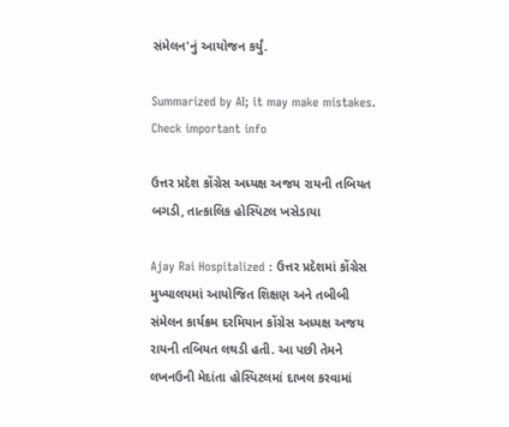સંમેલન'નું આયોજન કર્યું.

Summarized by AI; it may make mistakes. Check important info

ઉત્તર પ્રદેશ કોંગ્રેસ અધ્યક્ષ અજય રાયની તબિયત બગડી, તાત્કાલિક હોસ્પિટલ ખસેડાયા

Ajay Rai Hospitalized : ઉત્તર પ્રદેશમાં કોંગ્રેસ મુખ્યાલયમાં આયોજિત શિક્ષણ અને તબીબી સંમેલન કાર્યક્રમ દરમિયાન કોંગ્રેસ અધ્યક્ષ અજય રાયની તબિયત લથડી હતી. આ પછી તેમને લખનઉની મેદાંતા હોસ્પિટલમાં દાખલ કરવામાં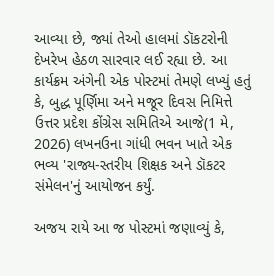આવ્યા છે, જ્યાં તેઓ હાલમાં ડૉકટરોની દેખરેખ હેઠળ સારવાર લઈ રહ્યા છે. આ કાર્યક્રમ અંગેની એક પોસ્ટમાં તેમણે લખ્યું હતું કે, બુદ્ધ પૂર્ણિમા અને મજૂર દિવસ નિમિત્તે ઉત્તર પ્રદેશ કોંગ્રેસ સમિતિએ આજે(1 મે, 2026) લખનઉના ગાંધી ભવન ખાતે એક ભવ્ય 'રાજ્ય-સ્તરીય શિક્ષક અને ડૉકટર સંમેલન'નું આયોજન કર્યું.

અજય રાયે આ જ પોસ્ટમાં જણાવ્યું કે,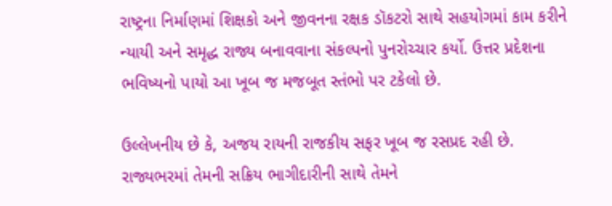રાષ્ટ્રના નિર્માણમાં શિક્ષકો અને જીવનના રક્ષક ડૉકટરો સાથે સહયોગમાં કામ કરીને ન્યાયી અને સમૃદ્ધ રાજ્ય બનાવવાના સંકલ્પનો પુનરોચ્ચાર કર્યો. ઉત્તર પ્રદેશના ભવિષ્યનો પાયો આ ખૂબ જ મજબૂત સ્તંભો પર ટકેલો છે.

ઉલ્લેખનીય છે કે, અજય રાયની રાજકીય સફર ખૂબ જ રસપ્રદ રહી છે. રાજ્યભરમાં તેમની સક્રિય ભાગીદારીની સાથે તેમને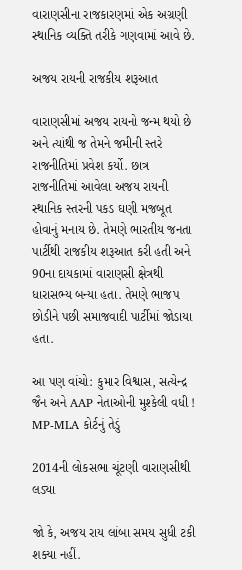વારાણસીના રાજકારણમાં એક અગ્રણી સ્થાનિક વ્યક્તિ તરીકે ગણવામાં આવે છે.

અજય રાયની રાજકીય શરૂઆત

વારાણસીમાં અજય રાયનો જન્મ થયો છે અને ત્યાંથી જ તેમને જમીની સ્તરે રાજનીતિમાં પ્રવેશ કર્યો. છાત્ર રાજનીતિમાં આવેલા અજય રાયની સ્થાનિક સ્તરની પકડ ઘણી મજબૂત હોવાનું મનાય છે. તેમણે ભારતીય જનતા પાર્ટીથી રાજકીય શરૂઆત કરી હતી અને 90ના દાયકામાં વારાણસી ક્ષેત્રથી ધારાસભ્ય બન્યા હતા. તેમણે ભાજપ છોડીને પછી સમાજવાદી પાર્ટીમાં જોડાયા હતા.

આ પણ વાંચો: કુમાર વિશ્વાસ, સત્યેન્દ્ર જૈન અને AAP નેતાઓની મુશ્કેલી વધી ! MP-MLA કોર્ટનું તેડું

2014ની લોકસભા ચૂંટણી વારાણસીથી લડ્યા

જો કે, અજય રાય લાંબા સમય સુધી ટકી શક્યા નહીં.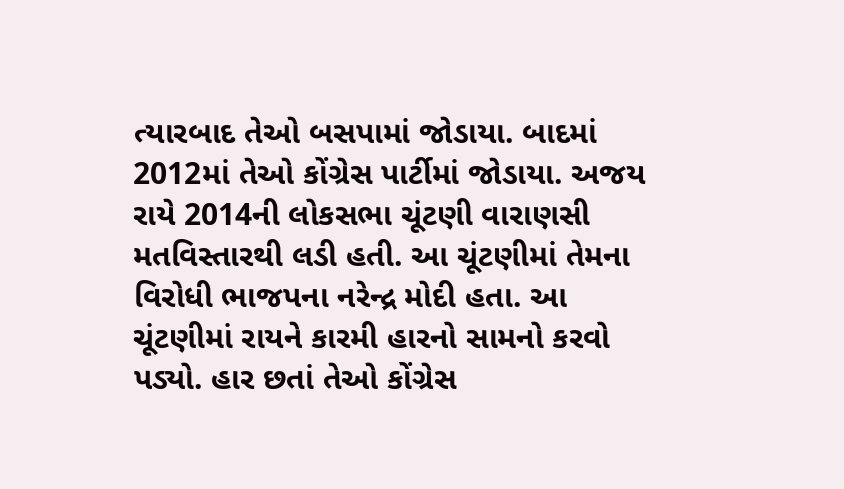ત્યારબાદ તેઓ બસપામાં જોડાયા. બાદમાં 2012માં તેઓ કોંગ્રેસ પાર્ટીમાં જોડાયા. અજય રાયે 2014ની લોકસભા ચૂંટણી વારાણસી મતવિસ્તારથી લડી હતી. આ ચૂંટણીમાં તેમના વિરોધી ભાજપના નરેન્દ્ર મોદી હતા. આ ચૂંટણીમાં રાયને કારમી હારનો સામનો કરવો પડ્યો. હાર છતાં તેઓ કોંગ્રેસ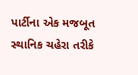પાર્ટીના એક મજબૂત સ્થાનિક ચહેરા તરીકે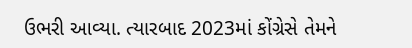ઉભરી આવ્યા. ત્યારબાદ 2023માં કોંગ્રેસે તેમને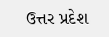ઉત્તર પ્રદેશ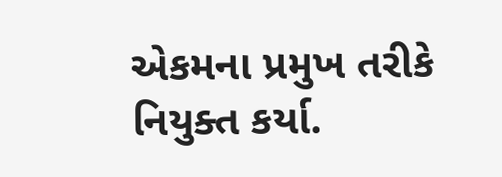એકમના પ્રમુખ તરીકે નિયુક્ત કર્યા.